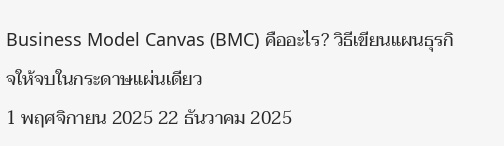Business Model Canvas (BMC) คืออะไร? วิธีเขียนแผนธุรกิจให้จบในกระดาษแผ่นเดียว
1 พฤศจิกายน 2025 22 ธันวาคม 2025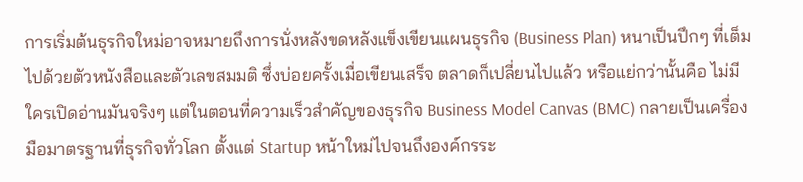การเริ่มต้นธุรกิจใหม่อาจหมายถึงการนั่งหลังขดหลังแข็งเขียนแผนธุรกิจ (Business Plan) หนาเป็นปึกๆ ที่เต็มไปด้วยตัวหนังสือและตัวเลขสมมติ ซึ่งบ่อยครั้งเมื่อเขียนเสร็จ ตลาดก็เปลี่ยนไปแล้ว หรือแย่กว่านั้นคือ ไม่มีใครเปิดอ่านมันจริงๆ แต่ในตอนที่ความเร็วสำคัญของธุรกิจ Business Model Canvas (BMC) กลายเป็นเครื่องมือมาตรฐานที่ธุรกิจทั่วโลก ตั้งแต่ Startup หน้าใหม่ไปจนถึงองค์กรระ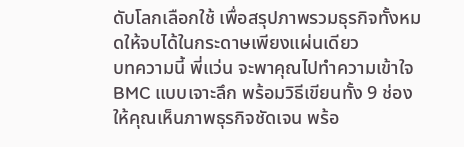ดับโลกเลือกใช้ เพื่อสรุปภาพรวมธุรกิจทั้งหมดให้จบได้ในกระดาษเพียงแผ่นเดียว
บทความนี้ พี่แว่น จะพาคุณไปทำความเข้าใจ BMC แบบเจาะลึก พร้อมวิธีเขียนทั้ง 9 ช่อง ให้คุณเห็นภาพธุรกิจชัดเจน พร้อ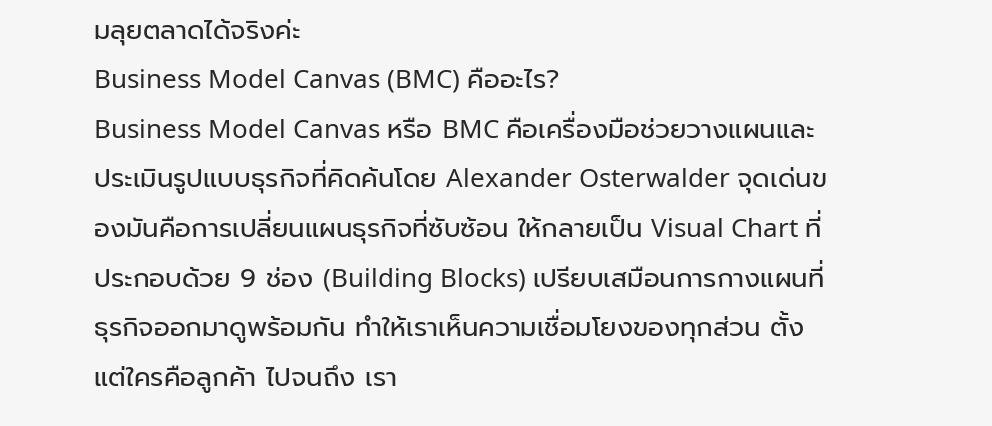มลุยตลาดได้จริงค่ะ
Business Model Canvas (BMC) คืออะไร?
Business Model Canvas หรือ BMC คือเครื่องมือช่วยวางแผนและประเมินรูปแบบธุรกิจที่คิดค้นโดย Alexander Osterwalder จุดเด่นของมันคือการเปลี่ยนแผนธุรกิจที่ซับซ้อน ให้กลายเป็น Visual Chart ที่ประกอบด้วย 9 ช่อง (Building Blocks) เปรียบเสมือนการกางแผนที่ธุรกิจออกมาดูพร้อมกัน ทำให้เราเห็นความเชื่อมโยงของทุกส่วน ตั้งแต่ใครคือลูกค้า ไปจนถึง เรา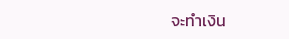จะทำเงิน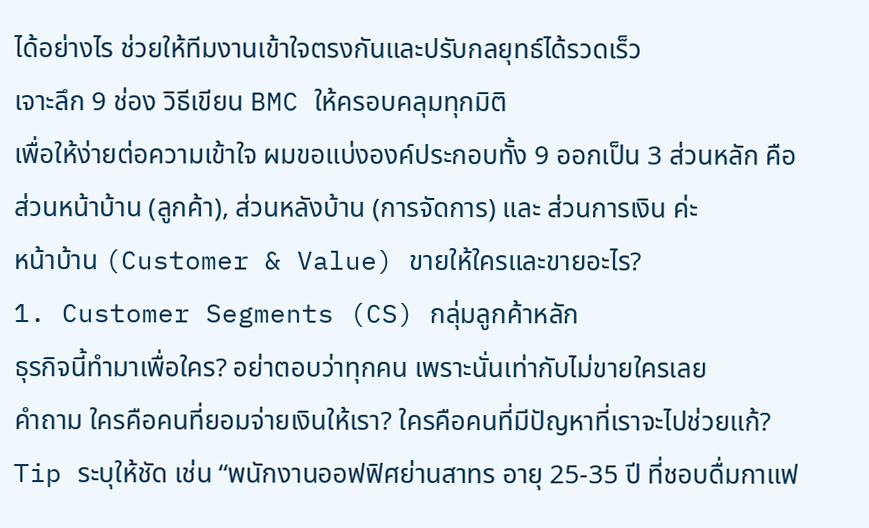ได้อย่างไร ช่วยให้ทีมงานเข้าใจตรงกันและปรับกลยุทธ์ได้รวดเร็ว
เจาะลึก 9 ช่อง วิธีเขียน BMC ให้ครอบคลุมทุกมิติ
เพื่อให้ง่ายต่อความเข้าใจ ผมขอแบ่งองค์ประกอบทั้ง 9 ออกเป็น 3 ส่วนหลัก คือ ส่วนหน้าบ้าน (ลูกค้า), ส่วนหลังบ้าน (การจัดการ) และ ส่วนการเงิน ค่ะ
หน้าบ้าน (Customer & Value) ขายให้ใครและขายอะไร?
1. Customer Segments (CS) กลุ่มลูกค้าหลัก
ธุรกิจนี้ทำมาเพื่อใคร? อย่าตอบว่าทุกคน เพราะนั่นเท่ากับไม่ขายใครเลย
คำถาม ใครคือคนที่ยอมจ่ายเงินให้เรา? ใครคือคนที่มีปัญหาที่เราจะไปช่วยแก้?
Tip ระบุให้ชัด เช่น “พนักงานออฟฟิศย่านสาทร อายุ 25-35 ปี ที่ชอบดื่มกาแฟ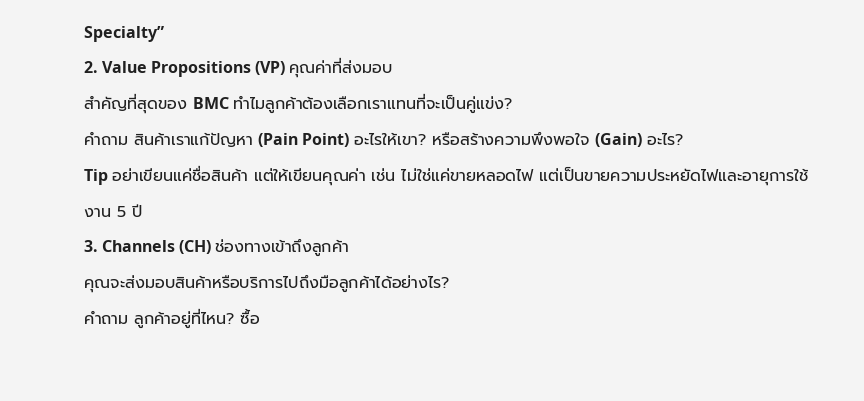Specialty”
2. Value Propositions (VP) คุณค่าที่ส่งมอบ
สำคัญที่สุดของ BMC ทำไมลูกค้าต้องเลือกเราแทนที่จะเป็นคู่แข่ง?
คำถาม สินค้าเราแก้ปัญหา (Pain Point) อะไรให้เขา? หรือสร้างความพึงพอใจ (Gain) อะไร?
Tip อย่าเขียนแค่ชื่อสินค้า แต่ให้เขียนคุณค่า เช่น ไม่ใช่แค่ขายหลอดไฟ แต่เป็นขายความประหยัดไฟและอายุการใช้งาน 5 ปี
3. Channels (CH) ช่องทางเข้าถึงลูกค้า
คุณจะส่งมอบสินค้าหรือบริการไปถึงมือลูกค้าได้อย่างไร?
คำถาม ลูกค้าอยู่ที่ไหน? ซื้อ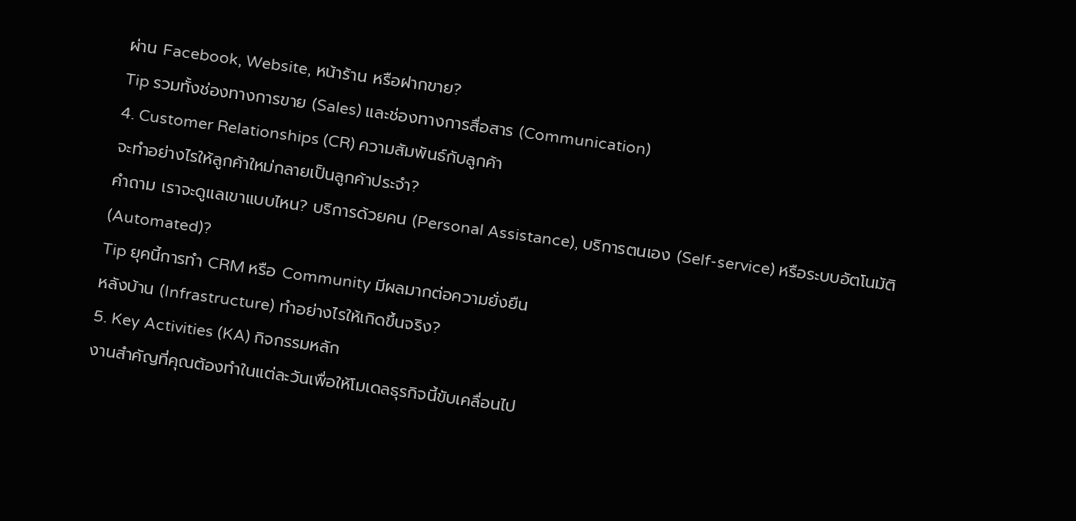ผ่าน Facebook, Website, หน้าร้าน หรือฝากขาย?
Tip รวมทั้งช่องทางการขาย (Sales) และช่องทางการสื่อสาร (Communication)
4. Customer Relationships (CR) ความสัมพันธ์กับลูกค้า
จะทำอย่างไรให้ลูกค้าใหม่กลายเป็นลูกค้าประจำ?
คำถาม เราจะดูแลเขาแบบไหน? บริการด้วยคน (Personal Assistance), บริการตนเอง (Self-service) หรือระบบอัตโนมัติ (Automated)?
Tip ยุคนี้การทำ CRM หรือ Community มีผลมากต่อความยั่งยืน
หลังบ้าน (Infrastructure) ทำอย่างไรให้เกิดขึ้นจริง?
5. Key Activities (KA) กิจกรรมหลัก
งานสำคัญที่คุณต้องทำในแต่ละวันเพื่อให้โมเดลธุรกิจนี้ขับเคลื่อนไป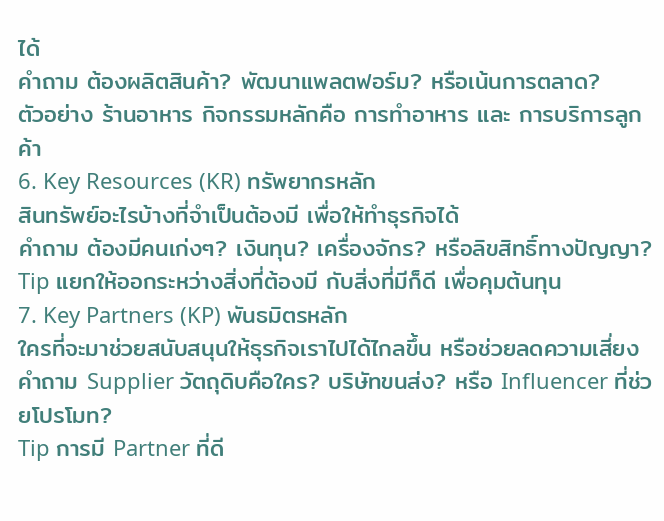ได้
คำถาม ต้องผลิตสินค้า? พัฒนาแพลตฟอร์ม? หรือเน้นการตลาด?
ตัวอย่าง ร้านอาหาร กิจกรรมหลักคือ การทำอาหาร และ การบริการลูกค้า
6. Key Resources (KR) ทรัพยากรหลัก
สินทรัพย์อะไรบ้างที่จำเป็นต้องมี เพื่อให้ทำธุรกิจได้
คำถาม ต้องมีคนเก่งๆ? เงินทุน? เครื่องจักร? หรือลิขสิทธิ์ทางปัญญา?
Tip แยกให้ออกระหว่างสิ่งที่ต้องมี กับสิ่งที่มีก็ดี เพื่อคุมต้นทุน
7. Key Partners (KP) พันธมิตรหลัก
ใครที่จะมาช่วยสนับสนุนให้ธุรกิจเราไปได้ไกลขึ้น หรือช่วยลดความเสี่ยง
คำถาม Supplier วัตถุดิบคือใคร? บริษัทขนส่ง? หรือ Influencer ที่ช่วยโปรโมท?
Tip การมี Partner ที่ดี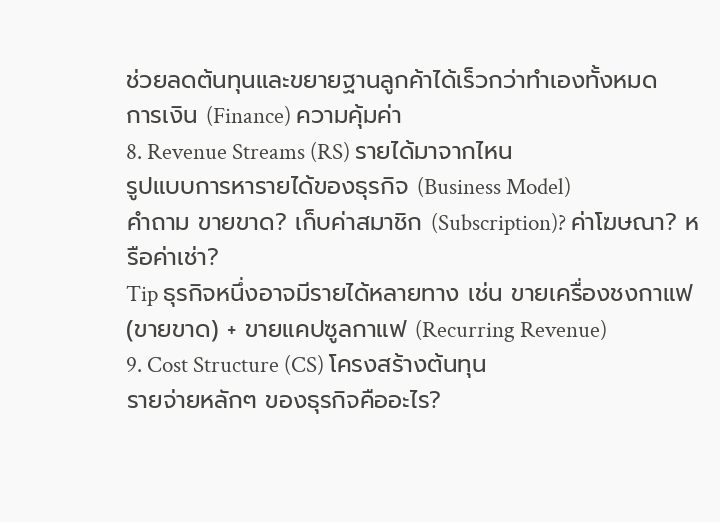ช่วยลดต้นทุนและขยายฐานลูกค้าได้เร็วกว่าทำเองทั้งหมด
การเงิน (Finance) ความคุ้มค่า
8. Revenue Streams (RS) รายได้มาจากไหน
รูปแบบการหารายได้ของธุรกิจ (Business Model)
คำถาม ขายขาด? เก็บค่าสมาชิก (Subscription)? ค่าโฆษณา? หรือค่าเช่า?
Tip ธุรกิจหนึ่งอาจมีรายได้หลายทาง เช่น ขายเครื่องชงกาแฟ (ขายขาด) + ขายแคปซูลกาแฟ (Recurring Revenue)
9. Cost Structure (CS) โครงสร้างต้นทุน
รายจ่ายหลักๆ ของธุรกิจคืออะไร?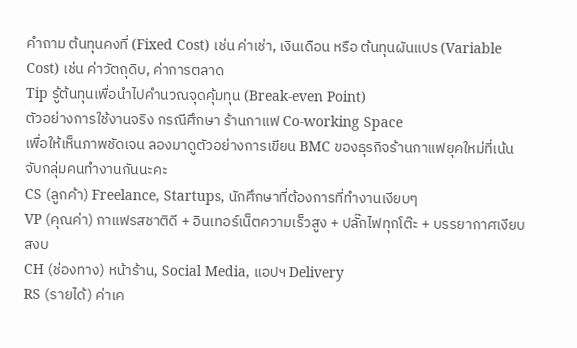คำถาม ต้นทุนคงที่ (Fixed Cost) เช่น ค่าเช่า, เงินเดือน หรือ ต้นทุนผันแปร (Variable Cost) เช่น ค่าวัตถุดิบ, ค่าการตลาด
Tip รู้ต้นทุนเพื่อนำไปคำนวณจุดคุ้มทุน (Break-even Point)
ตัวอย่างการใช้งานจริง กรณีศึกษา ร้านกาแฟ Co-working Space
เพื่อให้เห็นภาพชัดเจน ลองมาดูตัวอย่างการเขียน BMC ของธุรกิจร้านกาแฟยุคใหม่ที่เน้นจับกลุ่มคนทำงานกันนะคะ
CS (ลูกค้า) Freelance, Startups, นักศึกษาที่ต้องการที่ทำงานเงียบๆ
VP (คุณค่า) กาแฟรสชาติดี + อินเทอร์เน็ตความเร็วสูง + ปลั๊กไฟทุกโต๊ะ + บรรยากาศเงียบสงบ
CH (ช่องทาง) หน้าร้าน, Social Media, แอปฯ Delivery
RS (รายได้) ค่าเค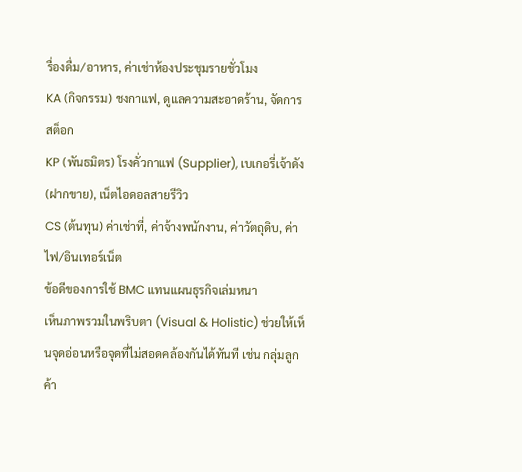รื่องดื่ม/อาหาร, ค่าเช่าห้องประชุมรายชั่วโมง
KA (กิจกรรม) ชงกาแฟ, ดูแลความสะอาดร้าน, จัดการสต็อก
KP (พันธมิตร) โรงคั่วกาแฟ (Supplier), เบเกอรี่เจ้าดัง (ฝากขาย), เน็ตไอดอลสายรีวิว
CS (ต้นทุน) ค่าเช่าที่, ค่าจ้างพนักงาน, ค่าวัตถุดิบ, ค่าไฟ/อินเทอร์เน็ต
ข้อดีของการใช้ BMC แทนแผนธุรกิจเล่มหนา
เห็นภาพรวมในพริบตา (Visual & Holistic) ช่วยให้เห็นจุดอ่อนหรือจุดที่ไม่สอดคล้องกันได้ทันที เช่น กลุ่มลูกค้า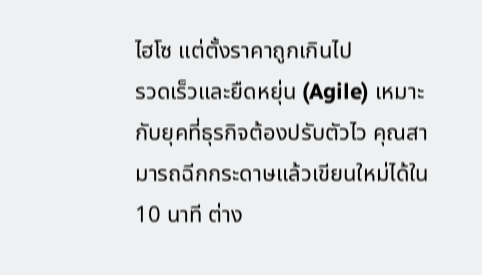ไฮโซ แต่ตั้งราคาถูกเกินไป
รวดเร็วและยืดหยุ่น (Agile) เหมาะกับยุคที่ธุรกิจต้องปรับตัวไว คุณสามารถฉีกกระดาษแล้วเขียนใหม่ได้ใน 10 นาที ต่าง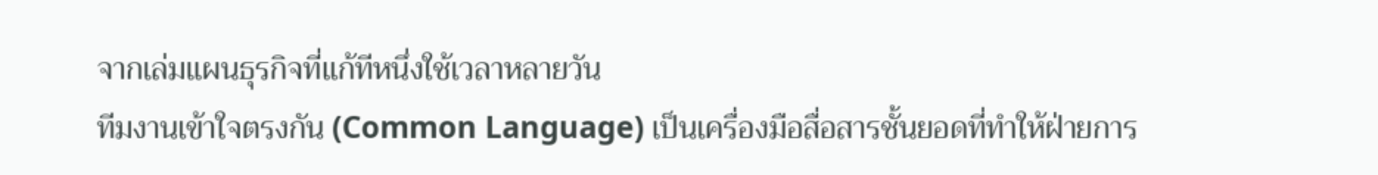จากเล่มแผนธุรกิจที่แก้ทีหนึ่งใช้เวลาหลายวัน
ทีมงานเข้าใจตรงกัน (Common Language) เป็นเครื่องมือสื่อสารชั้นยอดที่ทำให้ฝ่ายการ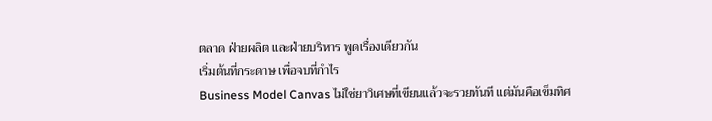ตลาด ฝ่ายผลิต และฝ่ายบริหาร พูดเรื่องเดียวกัน
เริ่มต้นที่กระดาษ เพื่อจบที่กำไร
Business Model Canvas ไม่ใช่ยาวิเศษที่เขียนแล้วจะรวยทันที แต่มันคือเข็มทิศ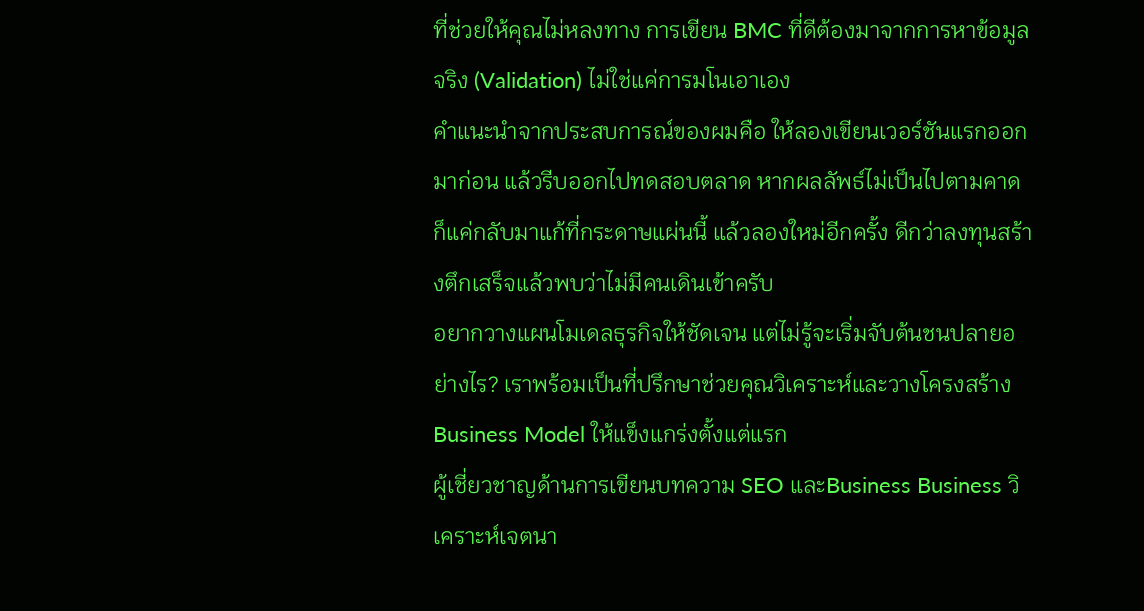ที่ช่วยให้คุณไม่หลงทาง การเขียน BMC ที่ดีต้องมาจากการหาข้อมูลจริง (Validation) ไม่ใช่แค่การมโนเอาเอง
คำแนะนำจากประสบการณ์ของผมคือ ให้ลองเขียนเวอร์ชันแรกออกมาก่อน แล้วรีบออกไปทดสอบตลาด หากผลลัพธ์ไม่เป็นไปตามคาด ก็แค่กลับมาแก้ที่กระดาษแผ่นนี้ แล้วลองใหม่อีกครั้ง ดีกว่าลงทุนสร้างตึกเสร็จแล้วพบว่าไม่มีคนเดินเข้าครับ
อยากวางแผนโมเดลธุรกิจให้ชัดเจน แต่ไม่รู้จะเริ่มจับต้นชนปลายอย่างไร? เราพร้อมเป็นที่ปรึกษาช่วยคุณวิเคราะห์และวางโครงสร้าง Business Model ให้แข็งแกร่งตั้งแต่แรก
ผู้เชี่ยวชาญด้านการเขียนบทความ SEO และBusiness Business วิเคราะห์เจตนา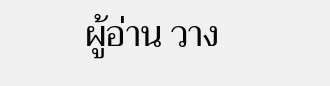ผู้อ่าน วาง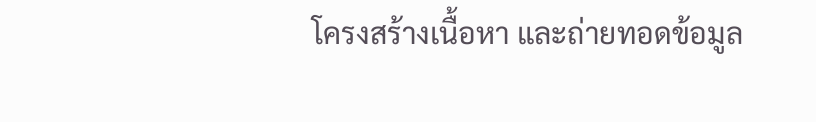โครงสร้างเนื้อหา และถ่ายทอดข้อมูล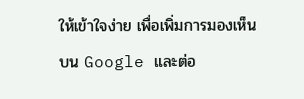ให้เข้าใจง่าย เพื่อเพิ่มการมองเห็นบน Google และต่อ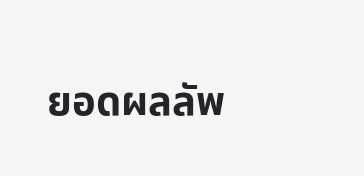ยอดผลลัพ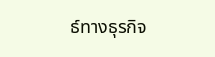ธ์ทางธุรกิจ